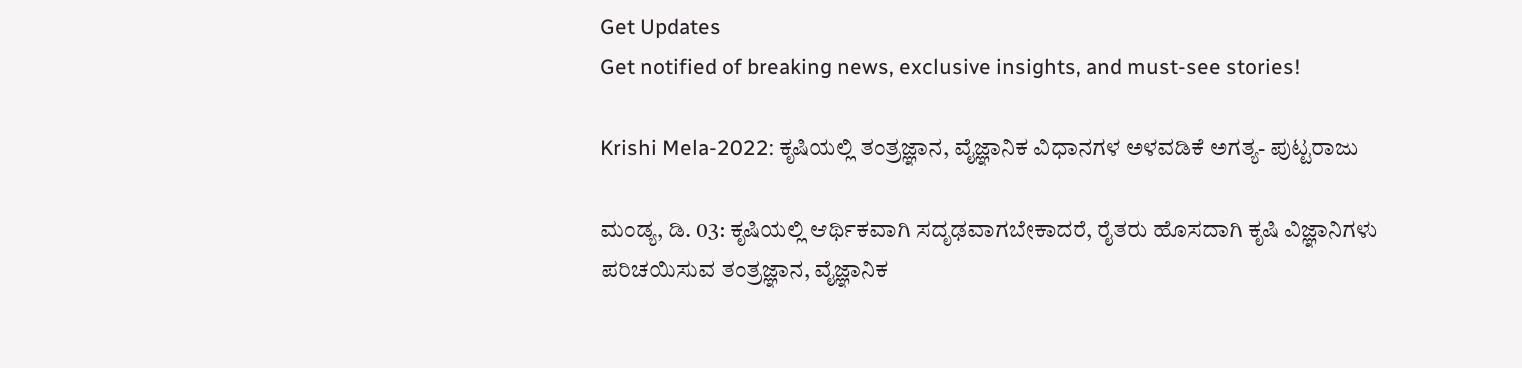Get Updates
Get notified of breaking news, exclusive insights, and must-see stories!

Krishi Mela-2022: ಕೃಷಿಯಲ್ಲಿ ತಂತ್ರಜ್ಞಾನ, ವೈಜ್ಞಾನಿಕ ವಿಧಾನಗಳ ಅಳವಡಿಕೆ ಅಗತ್ಯ- ಪುಟ್ಟರಾಜು

ಮಂಡ್ಯ, ಡಿ. 03: ಕೃಷಿಯಲ್ಲಿ ಆರ್ಥಿಕವಾಗಿ ಸದೃಢವಾಗಬೇಕಾದರೆ, ರೈತರು ಹೊಸದಾಗಿ ಕೃಷಿ ವಿಜ್ಞಾನಿಗಳು ಪರಿಚಯಿಸುವ ತಂತ್ರಜ್ಞಾನ, ವೈಜ್ಞಾನಿಕ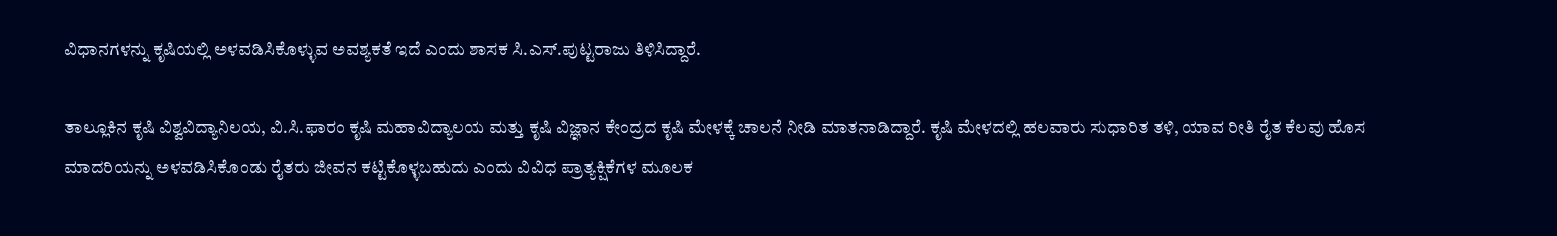ವಿಧಾನಗಳನ್ನು ಕೃಷಿಯಲ್ಲಿ ಅಳವಡಿಸಿಕೊಳ್ಳುವ ಅವಶ್ಯಕತೆ ಇದೆ ಎಂದು ಶಾಸಕ ಸಿ.ಎಸ್.ಪುಟ್ಟರಾಜು ತಿಳಿಸಿದ್ದಾರೆ.

ತಾಲ್ಲೂಕಿನ ಕೃಷಿ ವಿಶ್ವವಿದ್ಯಾನಿಲಯ, ವಿ.ಸಿ.ಫಾರಂ ಕೃಷಿ ಮಹಾವಿದ್ಯಾಲಯ ಮತ್ತು ಕೃಷಿ ವಿಜ್ಞಾನ ಕೇಂದ್ರದ ಕೃಷಿ ಮೇಳಕ್ಕೆ ಚಾಲನೆ ನೀಡಿ ಮಾತನಾಡಿದ್ದಾರೆ. ಕೃಷಿ ಮೇಳದಲ್ಲಿ ಹಲವಾರು ಸುಧಾರಿತ ತಳಿ, ಯಾವ ರೀತಿ ರೈತ ಕೆಲವು ಹೊಸ ಮಾದರಿಯನ್ನು ಅಳವಡಿಸಿಕೊಂಡು ರೈತರು ಜೀವನ ಕಟ್ಟಿಕೊಳ್ಳಬಹುದು ಎಂದು ವಿವಿಧ ಪ್ರಾತ್ಯಕ್ಷಿಕೆಗಳ ಮೂಲಕ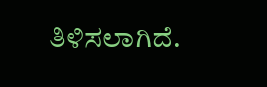ತಿಳಿಸಲಾಗಿದೆ.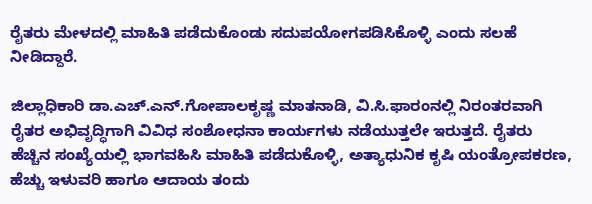ರೈತರು ಮೇಳದಲ್ಲಿ ಮಾಹಿತಿ ಪಡೆದುಕೊಂಡು ಸದುಪಯೋಗಪಡಿಸಿಕೊಳ್ಳಿ ಎಂದು ಸಲಹೆ ನೀಡಿದ್ದಾರೆ.

ಜಿಲ್ಲಾಧಿಕಾರಿ ಡಾ.ಎಚ್.ಎನ್.ಗೋಪಾಲಕೃಷ್ಣ ಮಾತನಾಡಿ, ವಿ.ಸಿ.ಫಾರಂನಲ್ಲಿ ನಿರಂತರವಾಗಿ ರೈತರ ಅಭಿವೃದ್ಧಿಗಾಗಿ ವಿವಿಧ ಸಂಶೋಧನಾ ಕಾರ್ಯಗಳು ನಡೆಯುತ್ತಲೇ ಇರುತ್ತದೆ. ರೈತರು ಹೆಚ್ಚಿನ ಸಂಖ್ಯೆಯಲ್ಲಿ ಭಾಗವಹಿಸಿ ಮಾಹಿತಿ ಪಡೆದುಕೊಳ್ಳಿ, ಅತ್ಯಾಧುನಿಕ ಕೃಷಿ ಯಂತ್ರೋಪಕರಣ, ಹೆಚ್ಚು ಇಳುವರಿ ಹಾಗೂ ಆದಾಯ ತಂದು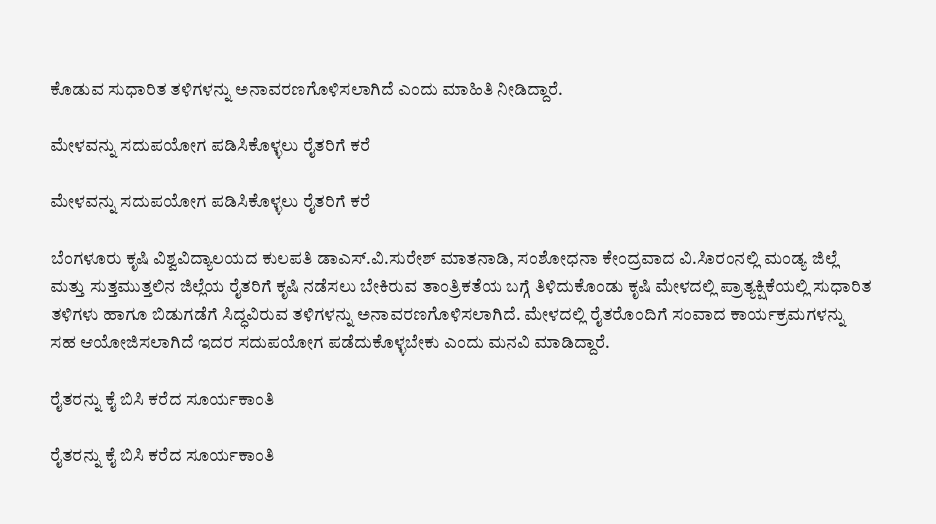ಕೊಡುವ ಸುಧಾರಿತ ತಳಿಗಳನ್ನು ಅನಾವರಣಗೊಳಿಸಲಾಗಿದೆ ಎಂದು ಮಾಹಿತಿ ನೀಡಿದ್ದಾರೆ.

ಮೇಳವನ್ನು ಸದುಪಯೋಗ ಪಡಿಸಿಕೊಳ್ಳಲು ರೈತರಿಗೆ ಕರೆ

ಮೇಳವನ್ನು ಸದುಪಯೋಗ ಪಡಿಸಿಕೊಳ್ಳಲು ರೈತರಿಗೆ ಕರೆ

ಬೆಂಗಳೂರು ಕೃಷಿ ವಿಶ್ವವಿದ್ಯಾಲಯದ ಕುಲಪತಿ ಡಾಎಸ್.ವಿ.ಸುರೇಶ್ ಮಾತನಾಡಿ, ಸಂಶೋಧನಾ ಕೇಂದ್ರವಾದ ವಿ.ಸಿಾರಂನಲ್ಲಿ ಮಂಡ್ಯ ಜಿಲ್ಲೆ ಮತ್ತು ಸುತ್ತಮುತ್ತಲಿನ ಜಿಲ್ಲೆಯ ರೈತರಿಗೆ ಕೃಷಿ ನಡೆಸಲು ಬೇಕಿರುವ ತಾಂತ್ರಿಕತೆಯ ಬಗ್ಗೆ ತಿಳಿದುಕೊಂಡು ಕೃಷಿ ಮೇಳದಲ್ಲಿ ಪ್ರಾತ್ಯಕ್ಷಿಕೆಯಲ್ಲಿ ಸುಧಾರಿತ ತಳಿಗಳು ಹಾಗೂ ಬಿಡುಗಡೆಗೆ ಸಿದ್ಧವಿರುವ ತಳಿಗಳನ್ನು ಅನಾವರಣಗೊಳಿಸಲಾಗಿದೆ. ಮೇಳದಲ್ಲಿ ರೈತರೊಂದಿಗೆ ಸಂವಾದ ಕಾರ್ಯಕ್ರಮಗಳನ್ನು ಸಹ ಆಯೋಜಿಸಲಾಗಿದೆ ಇದರ ಸದುಪಯೋಗ ಪಡೆದುಕೊಳ್ಳಬೇಕು ಎಂದು ಮನವಿ ಮಾಡಿದ್ದಾರೆ.

ರೈತರನ್ನು ಕೈ ಬಿಸಿ ಕರೆದ ಸೂರ್ಯಕಾಂತಿ

ರೈತರನ್ನು ಕೈ ಬಿಸಿ ಕರೆದ ಸೂರ್ಯಕಾಂತಿ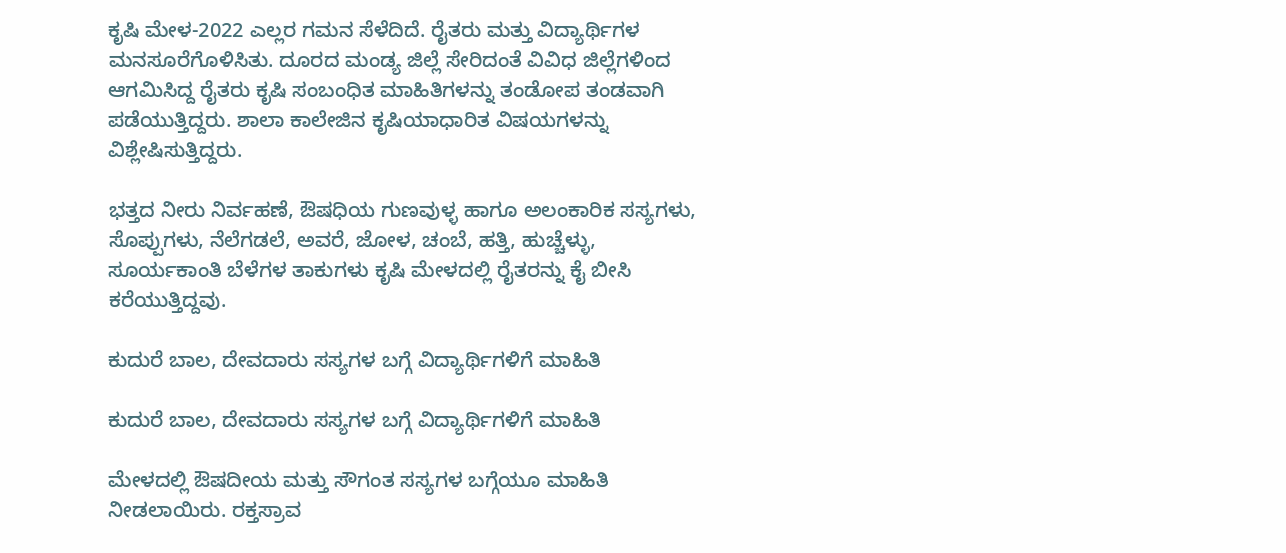ಕೃಷಿ ಮೇಳ-2022 ಎಲ್ಲರ ಗಮನ ಸೆಳೆದಿದೆ. ರೈತರು ಮತ್ತು ವಿದ್ಯಾರ್ಥಿಗಳ ಮನಸೂರೆಗೊಳಿಸಿತು. ದೂರದ ಮಂಡ್ಯ ಜಿಲ್ಲೆ ಸೇರಿದಂತೆ ವಿವಿಧ ಜಿಲ್ಲೆಗಳಿಂದ ಆಗಮಿಸಿದ್ದ ರೈತರು ಕೃಷಿ ಸಂಬಂಧಿತ ಮಾಹಿತಿಗಳನ್ನು ತಂಡೋಪ ತಂಡವಾಗಿ ಪಡೆಯುತ್ತಿದ್ದರು. ಶಾಲಾ ಕಾಲೇಜಿನ ಕೃಷಿಯಾಧಾರಿತ ವಿಷಯಗಳನ್ನು ವಿಶ್ಲೇಷಿಸುತ್ತಿದ್ದರು.

ಭತ್ತದ ನೀರು ನಿರ್ವಹಣೆ, ಔಷಧಿಯ ಗುಣವುಳ್ಳ ಹಾಗೂ ಅಲಂಕಾರಿಕ ಸಸ್ಯಗಳು, ಸೊಪ್ಪುಗಳು, ನೆಲೆಗಡಲೆ, ಅವರೆ, ಜೋಳ, ಚಂಬೆ, ಹತ್ತಿ, ಹುಚ್ಚೆಳ್ಳು, ಸೂರ್ಯಕಾಂತಿ ಬೆಳೆಗಳ ತಾಕುಗಳು ಕೃಷಿ ಮೇಳದಲ್ಲಿ ರೈತರನ್ನು ಕೈ ಬೀಸಿ ಕರೆಯುತ್ತಿದ್ದವು.

ಕುದುರೆ ಬಾಲ, ದೇವದಾರು ಸಸ್ಯಗಳ ಬಗ್ಗೆ ವಿದ್ಯಾರ್ಥಿಗಳಿಗೆ ಮಾಹಿತಿ

ಕುದುರೆ ಬಾಲ, ದೇವದಾರು ಸಸ್ಯಗಳ ಬಗ್ಗೆ ವಿದ್ಯಾರ್ಥಿಗಳಿಗೆ ಮಾಹಿತಿ

ಮೇಳದಲ್ಲಿ ಔಷದೀಯ ಮತ್ತು ಸೌಗಂತ ಸಸ್ಯಗಳ ಬಗ್ಗೆಯೂ ಮಾಹಿತಿ ನೀಡಲಾಯಿರು. ರಕ್ತಸ್ರಾವ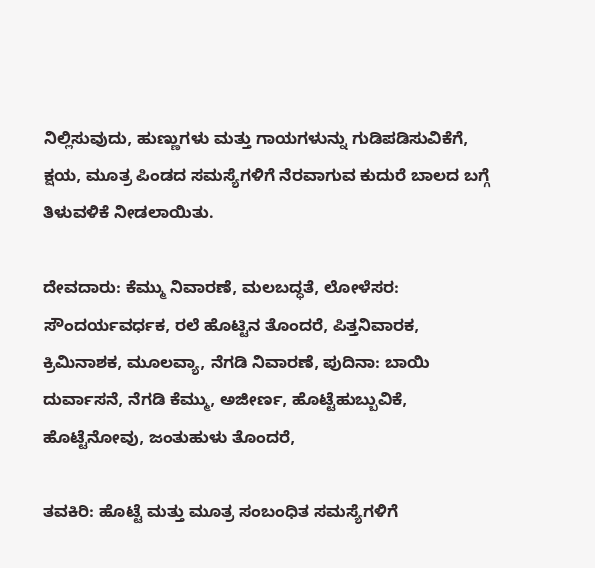ನಿಲ್ಲಿಸುವುದು, ಹುಣ್ಣುಗಳು ಮತ್ತು ಗಾಯಗಳುನ್ನು ಗುಡಿಪಡಿಸುವಿಕೆಗೆ, ಕ್ಷಯ, ಮೂತ್ರ ಪಿಂಡದ ಸಮಸ್ಯೆಗಳಿಗೆ ನೆರವಾಗುವ ಕುದುರೆ ಬಾಲದ ಬಗ್ಗೆ ತಿಳುವಳಿಕೆ ನೀಡಲಾಯಿತು.

ದೇವದಾರು: ಕೆಮ್ಮು ನಿವಾರಣೆ, ಮಲಬದ್ಧತೆ, ಲೋಳೆಸರ: ಸೌಂದರ್ಯವರ್ಧಕ, ರಲೆ ಹೊಟ್ಟಿನ ತೊಂದರೆ, ಪಿತ್ತನಿವಾರಕ, ಕ್ರಿಮಿನಾಶಕ, ಮೂಲವ್ಯಾ, ನೆಗಡಿ ನಿವಾರಣೆ, ಪುದಿನಾ: ಬಾಯಿ ದುರ್ವಾಸನೆ, ನೆಗಡಿ ಕೆಮ್ಮು, ಅಜೀರ್ಣ, ಹೊಟ್ಟೆಹುಬ್ಬುವಿಕೆ, ಹೊಟ್ಟೆನೋವು, ಜಂತುಹುಳು ತೊಂದರೆ,

ತವಕಿರಿ: ಹೊಟ್ಟೆ ಮತ್ತು ಮೂತ್ರ ಸಂಬಂಧಿತ ಸಮಸ್ಯೆಗಳಿಗೆ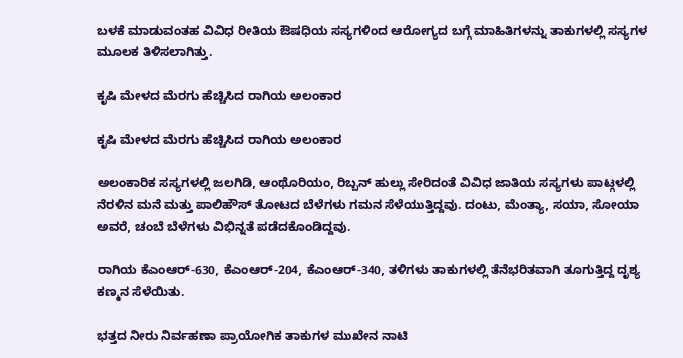ಬಳಕೆ ಮಾಡುವಂತಹ ವಿವಿಧ ರೀತಿಯ ಔಷಧಿಯ ಸಸ್ಯಗಳಿಂದ ಆರೋಗ್ಯದ ಬಗ್ಗೆ ಮಾಹಿತಿಗಳನ್ನು ತಾಕುಗಳಲ್ಲಿ ಸಸ್ಯಗಳ ಮೂಲಕ ತಿಳಿಸಲಾಗಿತ್ತು.

ಕೃಷಿ ಮೇಳದ ಮೆರಗು ಹೆಚ್ಚಿಸಿದ ರಾಗಿಯ ಅಲಂಕಾರ

ಕೃಷಿ ಮೇಳದ ಮೆರಗು ಹೆಚ್ಚಿಸಿದ ರಾಗಿಯ ಅಲಂಕಾರ

ಅಲಂಕಾರಿಕ ಸಸ್ಯಗಳಲ್ಲಿ ಜಲಗಿಡಿ, ಆಂಥೊರಿಯಂ, ರಿಬ್ಬನ್ ಹುಲ್ಲು ಸೇರಿದಂತೆ ವಿವಿಧ ಜಾತಿಯ ಸಸ್ಯಗಳು ಪಾಟ್ಗಳಲ್ಲಿ ನೆರಳಿನ ಮನೆ ಮತ್ತು ಪಾಲಿಹೌಸ್ ತೋಟದ ಬೆಳೆಗಳು ಗಮನ ಸೆಳೆಯುತ್ತಿದ್ದವು. ದಂಟು, ಮೆಂತ್ಯಾ, ಸಯಾ, ಸೋಯಾ ಅವರೆ, ಚಂಬೆ ಬೆಳೆಗಳು ವಿಭಿನ್ನತೆ ಪಡೆದಕೊಂಡಿದ್ದವು.

ರಾಗಿಯ ಕೆಎಂಆರ್-630, ಕೆಎಂಆರ್-204, ಕೆಎಂಆರ್-340, ತಳಿಗಳು ತಾಕುಗಳಲ್ಲಿ ತೆನೆಭರಿತವಾಗಿ ತೂಗುತ್ತಿದ್ದ ದೃಶ್ಯ ಕಣ್ಮನ ಸೆಳೆಯಿತು.

ಭತ್ತದ ನೀರು ನಿರ್ವಹಣಾ ಪ್ರಾಯೋಗಿಕ ತಾಕುಗಳ ಮುಖೇನ ನಾಟಿ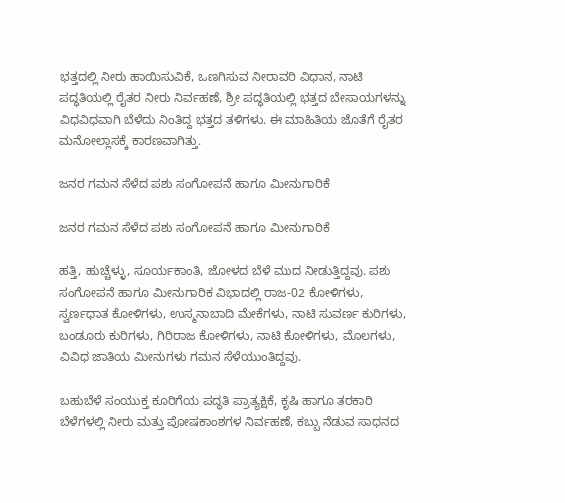ಭತ್ತದಲ್ಲಿ ನೀರು ಹಾಯಿಸುವಿಕೆ, ಒಣಗಿಸುವ ನೀರಾವರಿ ವಿಧಾನ, ನಾಟಿ ಪದ್ಧತಿಯಲ್ಲಿ ರೈತರ ನೀರು ನಿರ್ವಹಣೆ, ಶ್ರೀ ಪದ್ಧತಿಯಲ್ಲಿ ಭತ್ತದ ಬೇಸಾಯಗಳನ್ನು ವಿಧವಿಧವಾಗಿ ಬೆಳೆದು ನಿಂತಿದ್ದ ಭತ್ತದ ತಳಿಗಳು. ಈ ಮಾಹಿತಿಯ ಜೊತೆಗೆ ರೈತರ ಮನೋಲ್ಲಾಸಕ್ಕೆ ಕಾರಣವಾಗಿತ್ತು.

ಜನರ ಗಮನ ಸೆಳೆದ ಪಶು ಸಂಗೋಪನೆ ಹಾಗೂ ಮೀನುಗಾರಿಕೆ

ಜನರ ಗಮನ ಸೆಳೆದ ಪಶು ಸಂಗೋಪನೆ ಹಾಗೂ ಮೀನುಗಾರಿಕೆ

ಹತ್ತಿ, ಹುಚ್ಚೆಳ್ಳು, ಸೂರ್ಯಕಾಂತಿ, ಜೋಳದ ಬೆಳೆ ಮುದ ನೀಡುತ್ತಿದ್ದವು. ಪಶು ಸಂಗೋಪನೆ ಹಾಗೂ ಮೀನುಗಾರಿಕ ವಿಭಾದಲ್ಲಿ ರಾಜ-02 ಕೋಳಿಗಳು, ಸ್ವರ್ಣಧಾತ ಕೋಳಿಗಳು, ಉಸ್ಮನಾಬಾದಿ ಮೇಕೆಗಳು, ನಾಟಿ ಸುವರ್ಣ ಕುರಿಗಳು, ಬಂಡೂರು ಕುರಿಗಳು, ಗಿರಿರಾಜ ಕೋಳಿಗಳು, ನಾಟಿ ಕೋಳಿಗಳು, ಮೊಲಗಳು, ವಿವಿಧ ಜಾತಿಯ ಮೀನುಗಳು ಗಮನ ಸೆಳೆಯುಂತಿದ್ದವು.

ಬಹುಬೆಳೆ ಸಂಯುಕ್ತ ಕೂರಿಗೆಯ ಪದ್ಥತಿ ಪ್ರಾತ್ಯಕ್ಷಿಕೆ, ಕೃಷಿ ಹಾಗೂ ತರಕಾರಿ ಬೆಳೆಗಳಲ್ಲಿ ನೀರು ಮತ್ತು ಪೋಷಕಾಂಶಗಳ ನಿರ್ವಹಣೆ, ಕಬ್ಬು ನೆಡುವ ಸಾಧನದ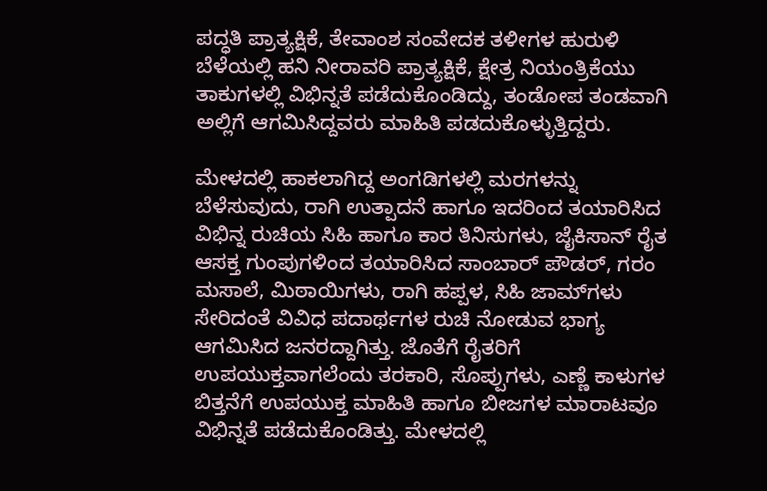ಪದ್ಧತಿ ಪ್ರಾತ್ಯಕ್ಷಿಕೆ, ತೇವಾಂಶ ಸಂವೇದಕ ತಳೀಗಳ ಹುರುಳಿ ಬೆಳೆಯಲ್ಲಿ ಹನಿ ನೀರಾವರಿ ಪ್ರಾತ್ಯಕ್ಷಿಕೆ, ಕ್ಷೇತ್ರ ನಿಯಂತ್ರಿಕೆಯು ತಾಕುಗಳಲ್ಲಿ ವಿಭಿನ್ನತೆ ಪಡೆದುಕೊಂಡಿದ್ದು, ತಂಡೋಪ ತಂಡವಾಗಿ ಅಲ್ಲಿಗೆ ಆಗಮಿಸಿದ್ದವರು ಮಾಹಿತಿ ಪಡದುಕೊಳ್ಳುತ್ತಿದ್ದರು.

ಮೇಳದಲ್ಲಿ ಹಾಕಲಾಗಿದ್ದ ಅಂಗಡಿಗಳಲ್ಲಿ ಮರಗಳನ್ನು ಬೆಳೆಸುವುದು, ರಾಗಿ ಉತ್ಪಾದನೆ ಹಾಗೂ ಇದರಿಂದ ತಯಾರಿಸಿದ ವಿಭಿನ್ನ ರುಚಿಯ ಸಿಹಿ ಹಾಗೂ ಕಾರ ತಿನಿಸುಗಳು, ಜೈಕಿಸಾನ್ ರೈತ ಆಸಕ್ತ ಗುಂಪುಗಳಿಂದ ತಯಾರಿಸಿದ ಸಾಂಬಾರ್ ಪೌಡರ್, ಗರಂ ಮಸಾಲೆ, ಮಿಠಾಯಿಗಳು, ರಾಗಿ ಹಪ್ಪಳ, ಸಿಹಿ ಜಾಮ್‌ಗಳು ಸೇರಿದಂತೆ ವಿವಿಧ ಪದಾರ್ಥಗಳ ರುಚಿ ನೋಡುವ ಭಾಗ್ಯ ಆಗಮಿಸಿದ ಜನರದ್ದಾಗಿತ್ತು. ಜೊತೆಗೆ ರೈತರಿಗೆ ಉಪಯುಕ್ತವಾಗಲೆಂದು ತರಕಾರಿ, ಸೊಪ್ಪುಗಳು, ಎಣ್ಣೆ ಕಾಳುಗಳ ಬಿತ್ತನೆಗೆ ಉಪಯುಕ್ತ ಮಾಹಿತಿ ಹಾಗೂ ಬೀಜಗಳ ಮಾರಾಟವೂ ವಿಭಿನ್ನತೆ ಪಡೆದುಕೊಂಡಿತ್ತು. ಮೇಳದಲ್ಲಿ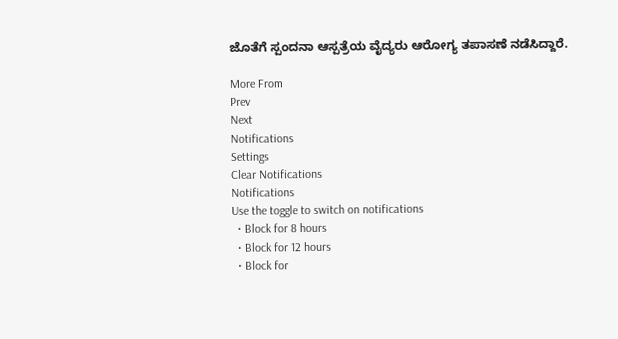ಜೊತೆಗೆ ಸ್ಪಂದನಾ ಆಸ್ಪತ್ರೆಯ ವೈದ್ಯರು ಆರೋಗ್ಯ ತಪಾಸಣೆ ನಡೆಸಿದ್ದಾರೆ.

More From
Prev
Next
Notifications
Settings
Clear Notifications
Notifications
Use the toggle to switch on notifications
  • Block for 8 hours
  • Block for 12 hours
  • Block for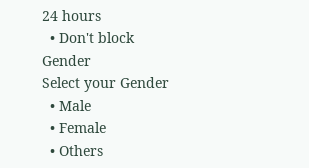24 hours
  • Don't block
Gender
Select your Gender
  • Male
  • Female
  • Others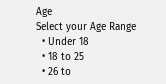Age
Select your Age Range
  • Under 18
  • 18 to 25
  • 26 to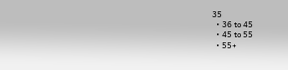35
  • 36 to 45
  • 45 to 55
  • 55+